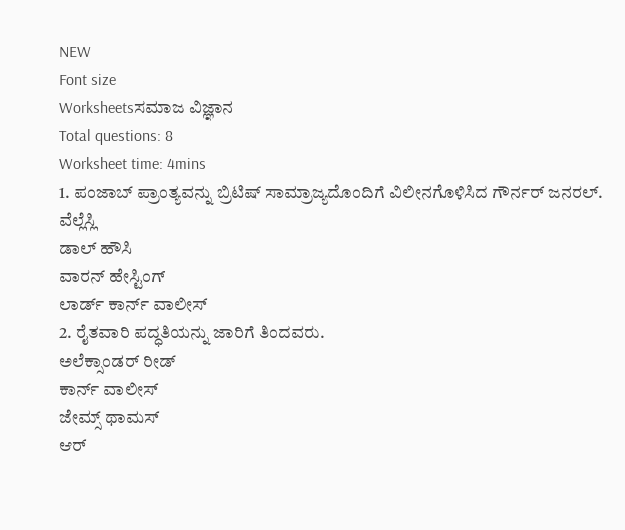NEW
Font size
Worksheetsಸಮಾಜ ವಿಜ್ಞಾನ
Total questions: 8
Worksheet time: 4mins
1. ಪಂಜಾಬ್ ಪ್ರಾಂತ್ಯವನ್ನು ಬ್ರಿಟಿಷ್ ಸಾಮ್ರಾಜ್ಯದೊಂದಿಗೆ ವಿಲೀನಗೊಳಿಸಿದ ಗೌರ್ನರ್ ಜನರಲ್.
ವೆಲ್ಲೆಸ್ಲಿ
ಡಾಲ್ ಹೌಸಿ
ವಾರನ್ ಹೇಸ್ಟಿಂಗ್
ಲಾರ್ಡ್ ಕಾರ್ನ್ ವಾಲೀಸ್
2. ರೈತವಾರಿ ಪದ್ಧತಿಯನ್ನು ಜಾರಿಗೆ ತಿಂದವರು.
ಅಲೆಕ್ಸಾಂಡರ್ ರೀಡ್
ಕಾರ್ನ್ ವಾಲೀಸ್
ಜೇಮ್ಸ್ ಥಾಮಸ್
ಆರ್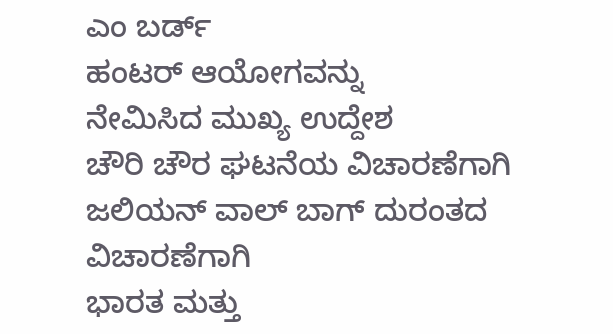ಎಂ ಬರ್ಡ್
ಹಂಟರ್ ಆಯೋಗವನ್ನು
ನೇಮಿಸಿದ ಮುಖ್ಯ ಉದ್ದೇಶ
ಚೌರಿ ಚೌರ ಘಟನೆಯ ವಿಚಾರಣೆಗಾಗಿ
ಜಲಿಯನ್ ವಾಲ್ ಬಾಗ್ ದುರಂತದ ವಿಚಾರಣೆಗಾಗಿ
ಭಾರತ ಮತ್ತು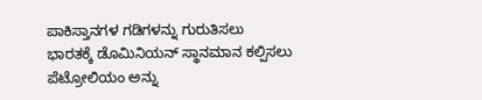ಪಾಕಿಸ್ತಾನಗಳ ಗಡಿಗಳನ್ನು ಗುರುತಿಸಲು
ಭಾರತಕ್ಕೆ ಡೊಮಿನಿಯನ್ ಸ್ಥಾನಮಾನ ಕಲ್ಪಿಸಲು
ಪೆಟ್ರೋಲಿಯಂ ಅನ್ನು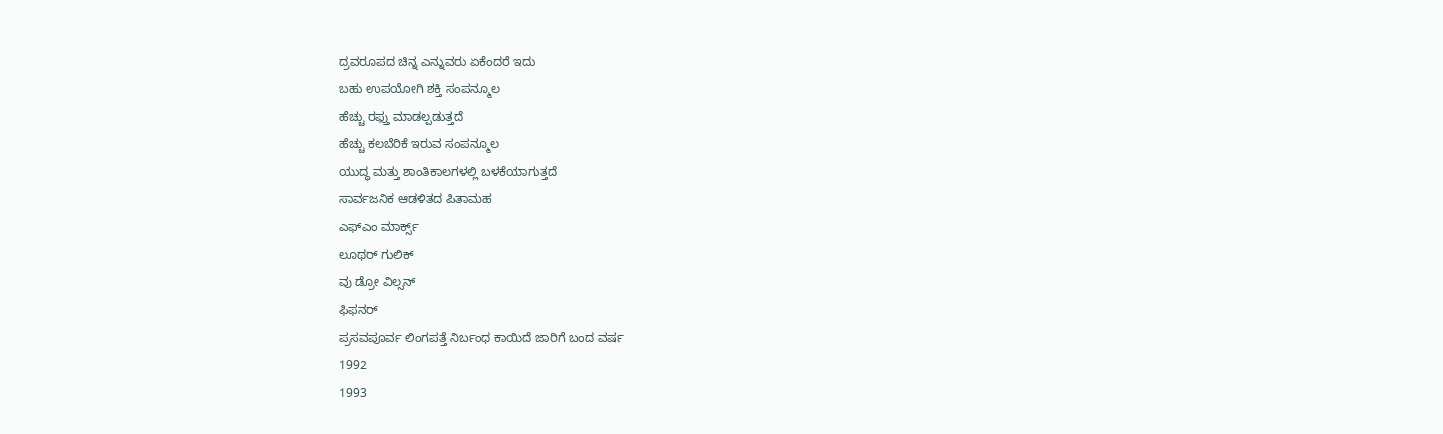ದ್ರವರೂಪದ ಚಿನ್ನ ಎನ್ನುವರು ಏಕೆಂದರೆ ಇದು
ಬಹು ಉಪಯೋಗಿ ಶಕ್ತಿ ಸಂಪನ್ಮೂಲ
ಹೆಚ್ಚು ರಫ್ತು ಮಾಡಲ್ಪಡುತ್ತದೆ
ಹೆಚ್ಚು ಕಲಬೆರಿಕೆ ಇರುವ ಸಂಪನ್ಮೂಲ
ಯುದ್ಧ ಮತ್ತು ಶಾಂತಿಕಾಲಗಳಲ್ಲಿ ಬಳಕೆಯಾಗುತ್ತದೆ
ಸಾರ್ವಜನಿಕ ಆಡಳಿತದ ಪಿತಾಮಹ
ಎಫ್ಎಂ ಮಾರ್ಕ್ಸ್
ಲೂಥರ್ ಗುಲಿಕ್
ವು ಡ್ರೋ ವಿಲ್ಸನ್
ಫಿಫನರ್
ಪ್ರಸವಪೂರ್ವ ಲಿಂಗಪತ್ತೆ ನಿರ್ಬಂಧ ಕಾಯಿದೆ ಜಾರಿಗೆ ಬಂದ ವರ್ಷ
1992
1993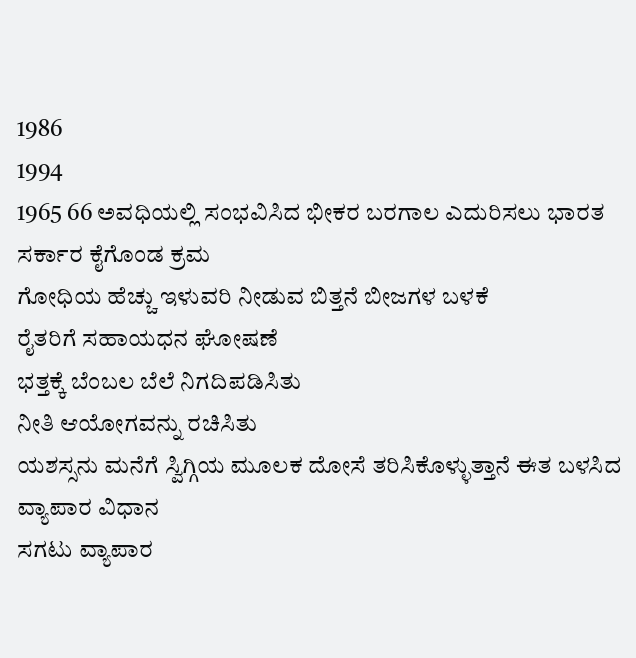1986
1994
1965 66 ಅವಧಿಯಲ್ಲಿ ಸಂಭವಿಸಿದ ಭೀಕರ ಬರಗಾಲ ಎದುರಿಸಲು ಭಾರತ ಸರ್ಕಾರ ಕೈಗೊಂಡ ಕ್ರಮ
ಗೋಧಿಯ ಹೆಚ್ಚು ಇಳುವರಿ ನೀಡುವ ಬಿತ್ತನೆ ಬೀಜಗಳ ಬಳಕೆ
ರೈತರಿಗೆ ಸಹಾಯಧನ ಘೋಷಣೆ
ಭತ್ತಕ್ಕೆ ಬೆಂಬಲ ಬೆಲೆ ನಿಗದಿಪಡಿಸಿತು
ನೀತಿ ಆಯೋಗವನ್ನು ರಚಿಸಿತು
ಯಶಸ್ಸನು ಮನೆಗೆ ಸ್ವಿಗ್ಗಿಯ ಮೂಲಕ ದೋಸೆ ತರಿಸಿಕೊಳ್ಳುತ್ತಾನೆ ಈತ ಬಳಸಿದ ವ್ಯಾಪಾರ ವಿಧಾನ
ಸಗಟು ವ್ಯಾಪಾರ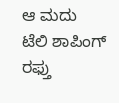ಆ ಮದು
ಟೆಲಿ ಶಾಪಿಂಗ್
ರಫ್ತು